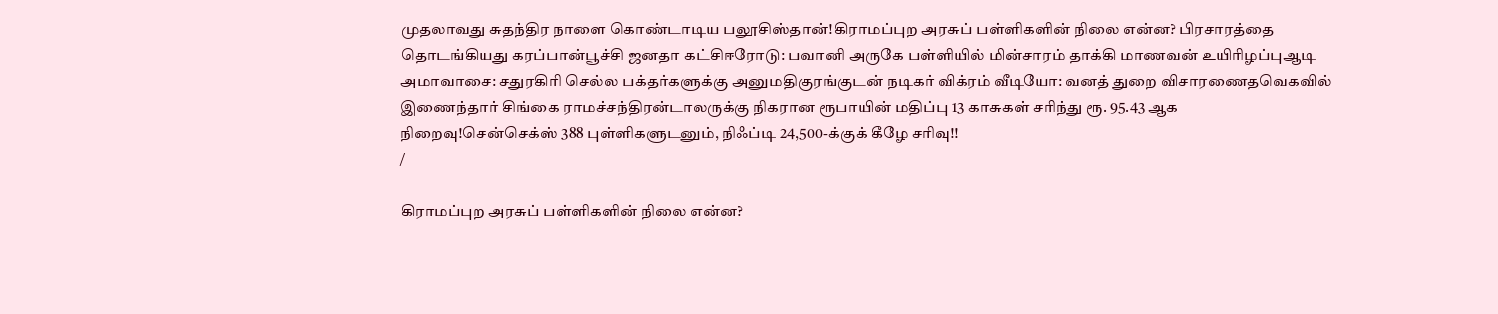முதலாவது சுதந்திர நாளை கொண்டாடிய பலூசிஸ்தான்!கிராமப்புற அரசுப் பள்ளிகளின் நிலை என்ன? பிரசாரத்தை தொடங்கியது கரப்பான்பூச்சி ஜனதா கட்சிஈரோடு: பவானி அருகே பள்ளியில் மின்சாரம் தாக்கி மாணவன் உயிரிழப்புஆடி அமாவாசை: சதுரகிரி செல்ல பக்தர்களுக்கு அனுமதிகுரங்குடன் நடிகர் விக்ரம் வீடியோ: வனத் துறை விசாரணைதவெகவில் இணைந்தார் சிங்கை ராமச்சந்திரன்டாலருக்கு நிகரான ரூபாயின் மதிப்பு 13 காசுகள் சரிந்து ரூ. 95.43 ஆக நிறைவு!சென்செக்ஸ் 388 புள்ளிகளுடனும், நிஃப்டி 24,500-க்குக் கீழே சரிவு!!
/

கிராமப்புற அரசுப் பள்ளிகளின் நிலை என்ன?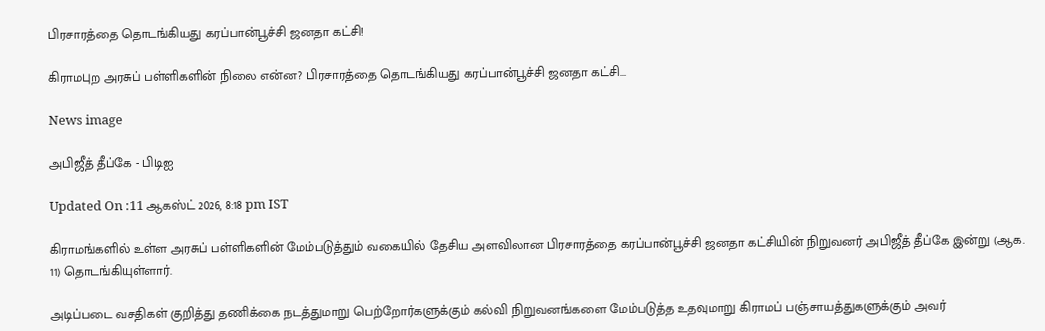பிரசாரத்தை தொடங்கியது கரப்பான்பூச்சி ஜனதா கட்சி!

கிராமபுற அரசுப் பள்ளிகளின் நிலை என்ன? பிரசாரத்தை தொடங்கியது கரப்பான்பூச்சி ஜனதா கட்சி...

News image

அபிஜீத் தீப்கே - பிடிஐ

Updated On :11 ஆகஸ்ட் 2026, 8:18 pm IST

கிராமங்களில் உள்ள அரசுப் பள்ளிகளின் மேம்படுத்தும் வகையில் தேசிய அளவிலான பிரசாரத்தை கரப்பான்பூச்சி ஜனதா கட்சியின் நிறுவனர் அபிஜீத் தீப்கே இன்று (ஆக. 11) தொடங்கியுள்ளார்.

அடிப்படை வசதிகள் குறித்து தணிக்கை நடத்துமாறு பெற்றோர்களுக்கும் கல்வி நிறுவனங்களை மேம்படுத்த உதவுமாறு கிராமப் பஞ்சாயத்துகளுக்கும் அவர்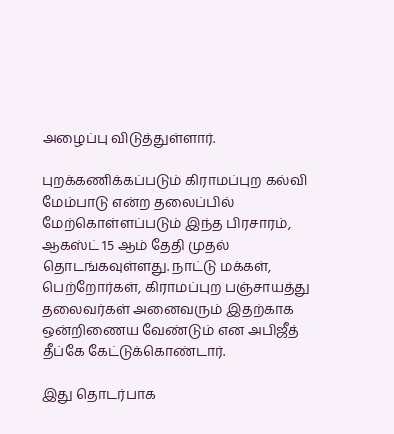அழைப்பு விடுத்துள்ளார்.

புறக்கணிக்கப்படும் கிராமப்புற கல்வி மேம்பாடு என்ற தலைப்பில் மேற்கொள்ளப்படும் இந்த பிரசாரம், ஆகஸ்ட் 15 ஆம் தேதி முதல் தொடங்கவுள்ளது. நாட்டு மக்கள், பெற்றோர்கள், கிராமப்புற பஞ்சாயத்து தலைவர்கள் அனைவரும் இதற்காக ஒன்றிணைய வேண்டும் என அபிஜீத் தீப்கே கேட்டுக்கொண்டார்.

இது தொடர்பாக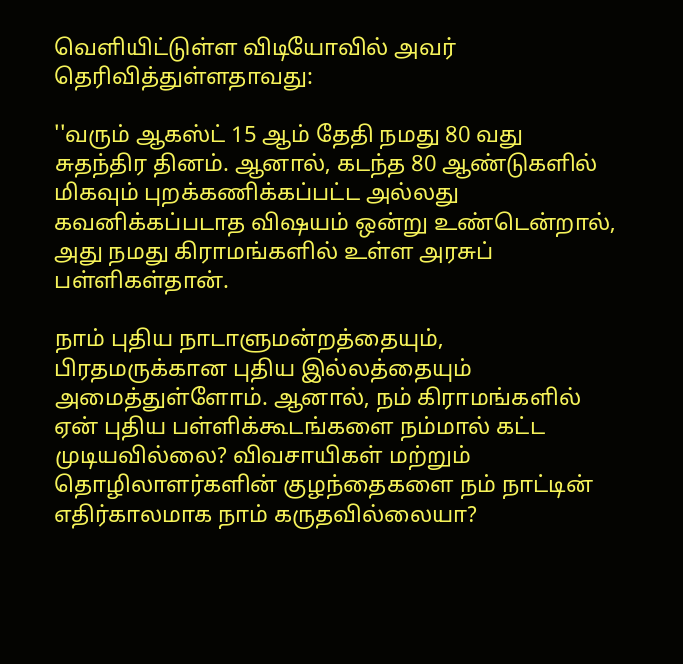வெளியிட்டுள்ள விடியோவில் அவர் தெரிவித்துள்ளதாவது:

''வரும் ஆகஸ்ட் 15 ஆம் தேதி நமது 80 வது சுதந்திர தினம். ஆனால், கடந்த 80 ஆண்டுகளில் மிகவும் புறக்கணிக்கப்பட்ட அல்லது கவனிக்கப்படாத விஷயம் ஒன்று உண்டென்றால், அது நமது கிராமங்களில் உள்ள அரசுப் பள்ளிகள்தான்.

நாம் புதிய நாடாளுமன்றத்தையும், பிரதமருக்கான புதிய இல்லத்தையும் அமைத்துள்ளோம். ஆனால், நம் கிராமங்களில் ஏன் புதிய பள்ளிக்கூடங்களை நம்மால் கட்ட முடியவில்லை? விவசாயிகள் மற்றும் தொழிலாளர்களின் குழந்தைகளை நம் நாட்டின் எதிர்காலமாக நாம் கருதவில்லையா?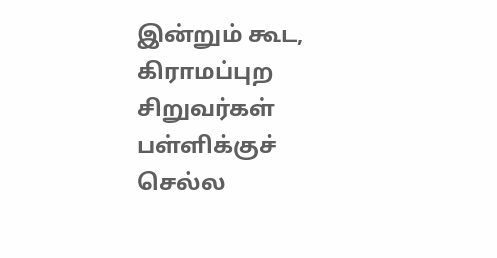இன்றும் கூட, கிராமப்புற சிறுவர்கள் பள்ளிக்குச் செல்ல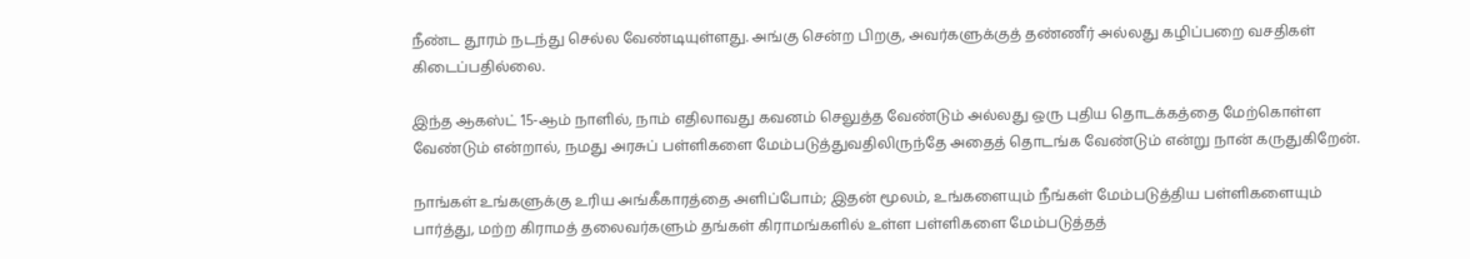நீண்ட தூரம் நடந்து செல்ல வேண்டியுள்ளது. அங்கு சென்ற பிறகு, அவர்களுக்குத் தண்ணீர் அல்லது கழிப்பறை வசதிகள் கிடைப்பதில்லை.

இந்த ஆகஸ்ட் 15-ஆம் நாளில், நாம் எதிலாவது கவனம் செலுத்த வேண்டும் அல்லது ஒரு புதிய தொடக்கத்தை மேற்கொள்ள வேண்டும் என்றால், நமது அரசுப் பள்ளிகளை மேம்படுத்துவதிலிருந்தே அதைத் தொடங்க வேண்டும் என்று நான் கருதுகிறேன்.

நாங்கள் உங்களுக்கு உரிய அங்கீகாரத்தை அளிப்போம்; இதன் மூலம், உங்களையும் நீங்கள் மேம்படுத்திய பள்ளிகளையும் பார்த்து, மற்ற கிராமத் தலைவர்களும் தங்கள் கிராமங்களில் உள்ள பள்ளிகளை மேம்படுத்தத்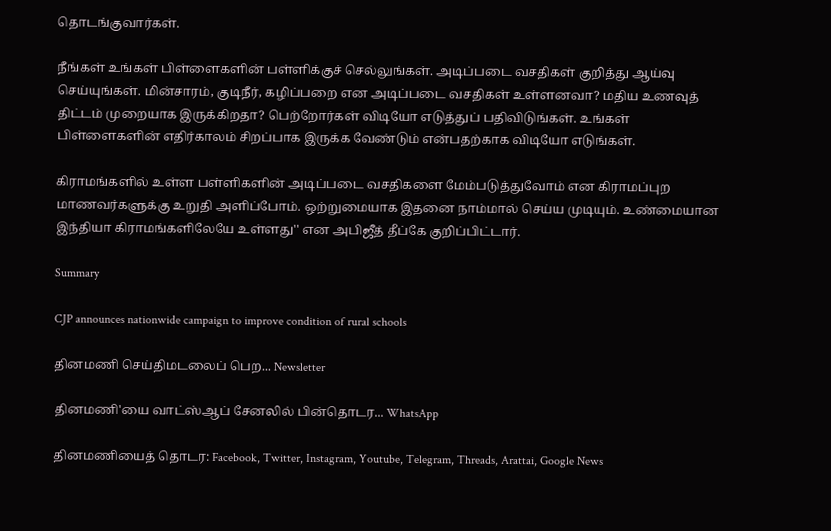தொடங்குவார்கள்.

நீங்கள் உங்கள் பிள்ளைகளின் பள்ளிக்குச் செல்லுங்கள். அடிப்படை வசதிகள் குறித்து ஆய்வு செய்யுங்கள். மின்சாரம், குடிநீர், கழிப்பறை என அடிப்படை வசதிகள் உள்ளனவா? மதிய உணவுத் திட்டம் முறையாக இருக்கிறதா? பெற்றோர்கள் விடியோ எடுத்துப் பதிவிடுங்கள். உங்கள் பிள்ளைகளின் எதிர்காலம் சிறப்பாக இருக்க வேண்டும் என்பதற்காக விடியோ எடுங்கள்.

கிராமங்களில் உள்ள பள்ளிகளின் அடிப்படை வசதிகளை மேம்படுத்துவோம் என கிராமப்புற மாணவர்களுக்கு உறுதி அளிப்போம். ஒற்றுமையாக இதனை நாம்மால் செய்ய முடியும். உண்மையான இந்தியா கிராமங்களிலேயே உள்ளது'' என அபிஜீத் தீப்கே குறிப்பிட்டார்.

Summary

CJP announces nationwide campaign to improve condition of rural schools

தினமணி செய்திமடலைப் பெற... Newsletter

தினமணி'யை வாட்ஸ்ஆப் சேனலில் பின்தொடர... WhatsApp

தினமணியைத் தொடர: Facebook, Twitter, Instagram, Youtube, Telegram, Threads, Arattai, Google News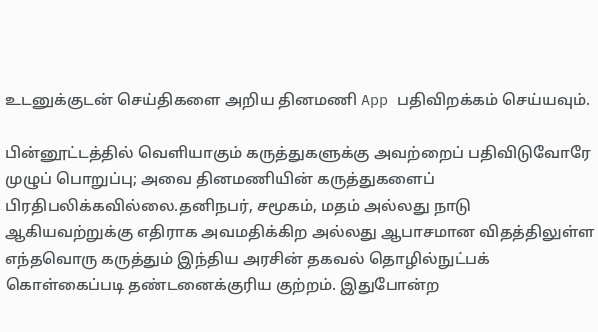உடனுக்குடன் செய்திகளை அறிய தினமணி App பதிவிறக்கம் செய்யவும்.

பின்னூட்டத்தில் வெளியாகும் கருத்துகளுக்கு அவற்றைப் பதிவிடுவோரே முழுப் பொறுப்பு; அவை தினமணியின் கருத்துகளைப் பிரதிபலிக்கவில்லை.தனிநபர், சமூகம், மதம் அல்லது நாடு ஆகியவற்றுக்கு எதிராக அவமதிக்கிற அல்லது ஆபாசமான விதத்திலுள்ள எந்தவொரு கருத்தும் இந்திய அரசின் தகவல் தொழில்நுட்பக் கொள்கைப்படி தண்டனைக்குரிய குற்றம். இதுபோன்ற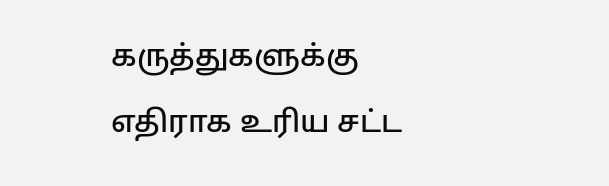கருத்துகளுக்கு எதிராக உரிய சட்ட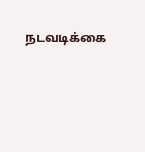நடவடிக்கை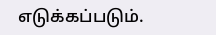எடுக்கப்படும்.